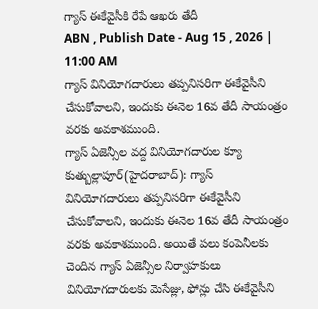గ్యాస్ ఈకేవైసీకి రేపే ఆఖరు తేదీ
ABN , Publish Date - Aug 15 , 2026 | 11:00 AM
గ్యాస్ వినియోగదారులు తప్పనిసరిగా ఈకేవైసీని చేసుకోవాలని, ఇందుకు ఈనెల 16వ తేదీ సాయంత్రం వరకు అవకాశముంది.
గ్యాస్ ఏజెన్సీల వద్ద వినియోగదారుల క్యూ
కుత్బుల్లాపూర్(హైదరాబాద్): గ్యాస్ వినియోగదారులు తప్పనిసరిగా ఈకేవైసీని చేసుకోవాలని, ఇందుకు ఈనెల 16వ తేదీ సాయంత్రం వరకు అవకాశముంది. అయితే పలు కంపెనీలకు చెందిన గ్యాస్ ఏజెన్సీల నిర్వాహకులు వినియోగదారులకు మెసేజ్లు, ఫోన్లు చేసి ఈకేవైసీని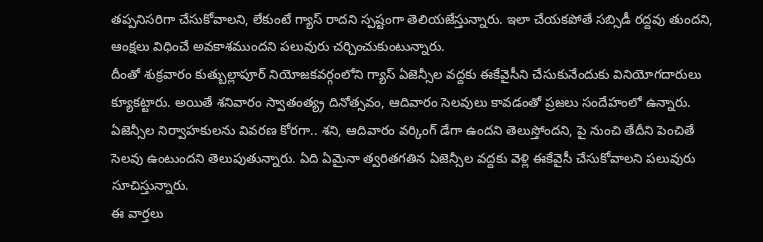తప్పనిసరిగా చేసుకోవాలని, లేకుంటే గ్యాస్ రాదని స్పష్టంగా తెలియజేస్తున్నారు. ఇలా చేయకపోతే సబ్సిడీ రద్దవు తుందని, ఆంక్షలు విధించే అవకాశముందని పలువురు చర్చించుకుంటున్నారు.
దీంతో శుక్రవారం కుత్బుల్లాపూర్ నియోజకవర్గంలోని గ్యాస్ ఏజెన్సీల వద్దకు ఈకేవైసీని చేసుకునేందుకు వినియోగదారులు క్యూకట్టారు. అయితే శనివారం స్వాతంత్య్ర దినోత్సవం, ఆదివారం సెలవులు కావడంతో ప్రజలు సందేహంలో ఉన్నారు. ఏజెన్సీల నిర్వాహకులను వివరణ కోరగా.. శని, ఆదివారం వర్కింగ్ డేగా ఉందని తెలుస్తోందని, పై నుంచి తేదీని పెంచితే సెలవు ఉంటుందని తెలుపుతున్నారు. ఏది ఏమైనా త్వరితగతిన ఏజెన్సీల వద్దకు వెళ్లి ఈకేవైసీ చేసుకోవాలని పలువురు సూచిస్తున్నారు.
ఈ వార్తలు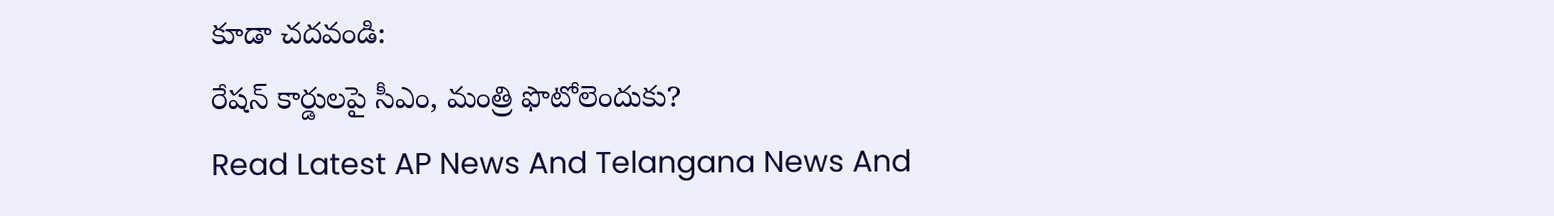కూడా చదవండి:
రేషన్ కార్డులపై సీఎం, మంత్రి ఫొటోలెందుకు?
Read Latest AP News And Telangana News And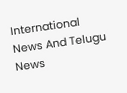International News And Telugu News